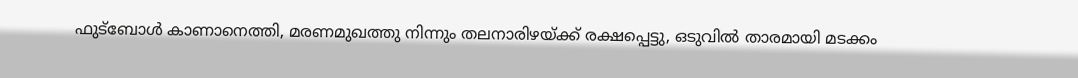ഫുട്ബോൾ കാണാനെത്തി, മരണമുഖത്തു നിന്നും തലനാരിഴയ്ക്ക് രക്ഷപ്പെട്ടു, ഒടുവിൽ താരമായി മടക്കം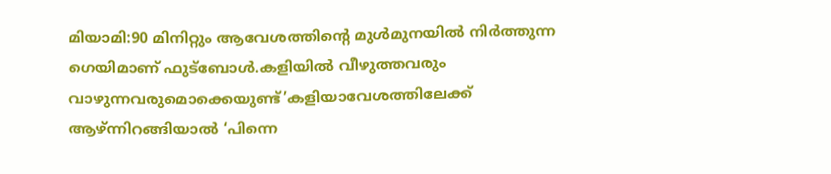മിയാമി:90 മിനിറ്റും ആവേശത്തിന്റെ മുള്‍മുനയില്‍ നിര്‍ത്തുന്ന ഗെയിമാണ് ഫുട്‌ബോള്‍.കളിയിൽ വീഴുത്തവരും വാഴുന്നവരുമൊക്കെയുണ്ട്’കളിയാവേശത്തിലേക്ക് ആഴ്ന്നിറങ്ങിയാല്‍ ‘പിന്നെ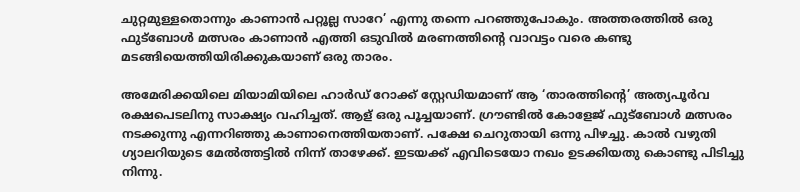ചുറ്റമുള്ളതൊന്നും കാണാന്‍ പറ്റൂല്ല സാറേ’ എന്നു തന്നെ പറഞ്ഞുപോകും. അത്തരത്തില്‍ ഒരു ഫുട്‌ബോള്‍ മത്സരം കാണാന്‍ എത്തി ഒടുവില്‍ മരണത്തിന്റെ വാവട്ടം വരെ കണ്ടു മടങ്ങിയെത്തിയിരിക്കുകയാണ് ഒരു താരം.

അമേരിക്കയിലെ മിയാമിയിലെ ഹാര്‍ഡ് റോക്ക് സ്റ്റേഡിയമാണ് ആ ‘താരത്തിന്റെ’ അത്യപൂര്‍വ രക്ഷപെടലിനു സാക്ഷ്യം വഹിച്ചത്. ആള് ഒരു പൂച്ചയാണ്. ഗ്രൗണ്ടില്‍ കോളേജ് ഫുട്ബോള്‍ മത്സരം നടക്കുന്നു എന്നറിഞ്ഞു കാണാനെത്തിയതാണ്. പക്ഷേ ചെറുതായി ഒന്നു പിഴച്ചു. കാല്‍ വഴുതി ഗ്യാലറിയുടെ മേല്‍ത്തട്ടില്‍ നിന്ന് താഴേക്ക്. ഇടയക്ക് എവിടെയോ നഖം ഉടക്കിയതു കൊണ്ടു പിടിച്ചു നിന്നു.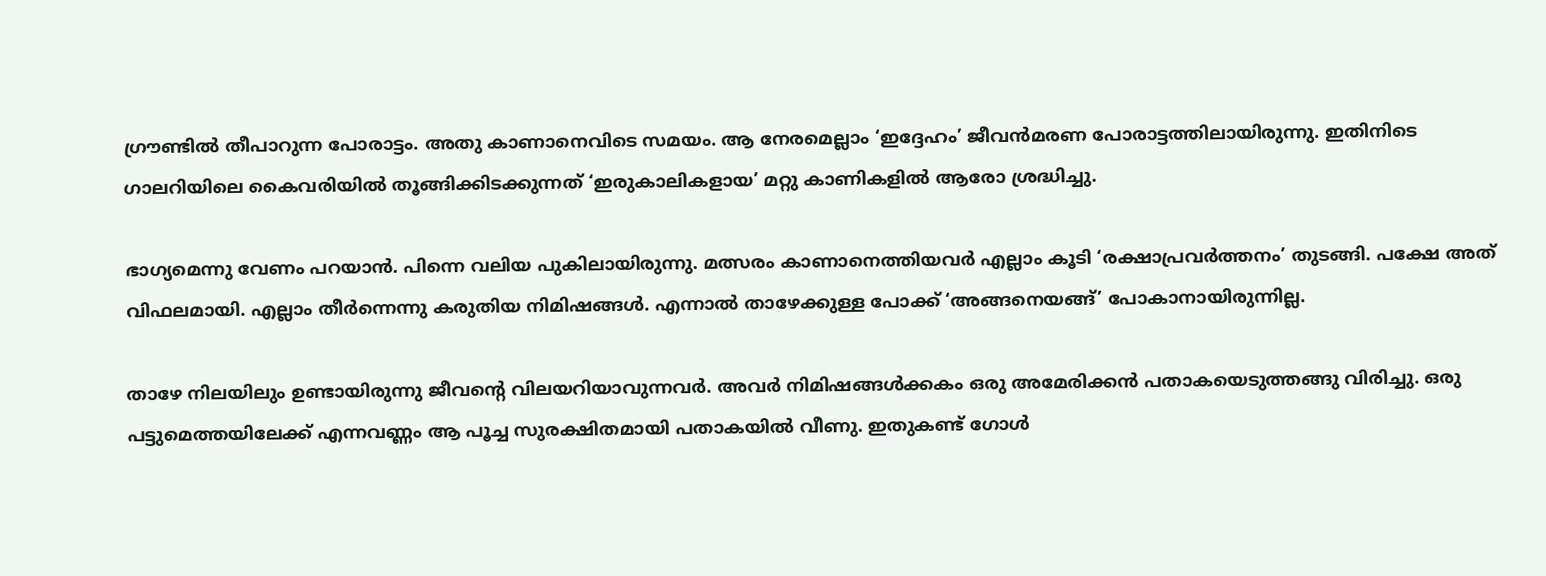ഗ്രൗണ്ടില്‍ തീപാറുന്ന പോരാട്ടം. അതു കാണാനെവിടെ സമയം. ആ നേരമെല്ലാം ‘ഇദ്ദേഹം’ ജീവന്‍മരണ പോരാട്ടത്തിലായിരുന്നു. ഇതിനിടെ ഗാലറിയിലെ കൈവരിയില്‍ തൂങ്ങിക്കിടക്കുന്നത് ‘ഇരുകാലികളായ’ മറ്റു കാണികളില്‍ ആരോ ശ്രദ്ധിച്ചു.

ഭാഗ്യമെന്നു വേണം പറയാന്‍. പിന്നെ വലിയ പുകിലായിരുന്നു. മത്സരം കാണാനെത്തിയവര്‍ എല്ലാം കൂടി ‘രക്ഷാപ്രവര്‍ത്തനം’ തുടങ്ങി. പക്ഷേ അത് വിഫലമായി. എല്ലാം തീര്‍ന്നെന്നു കരുതിയ നിമിഷങ്ങള്‍. എന്നാല്‍ താഴേക്കുള്ള പോക്ക് ‘അങ്ങനെയങ്ങ്’ പോകാനായിരുന്നില്ല.

താഴേ നിലയിലും ഉണ്ടായിരുന്നു ജീവന്റെ വിലയറിയാവുന്നവര്‍. അവര്‍ നിമിഷങ്ങള്‍ക്കകം ഒരു അമേരിക്കന്‍ പതാകയെടുത്തങ്ങു വിരിച്ചു. ഒരു പട്ടുമെത്തയിലേക്ക് എന്നവണ്ണം ആ പൂച്ച സുരക്ഷിതമായി പതാകയില്‍ വീണു. ഇതുകണ്ട് ഗോള്‍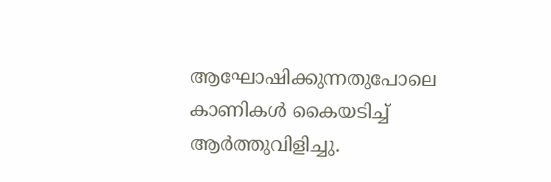ആഘോഷിക്കുന്നതുപോലെ കാണികള്‍ കൈയടിച്ച്‌ ആര്‍ത്തുവിളിച്ചു.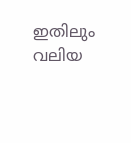ഇതിലും വലിയ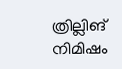ത്രില്ലിങ് നിമിഷം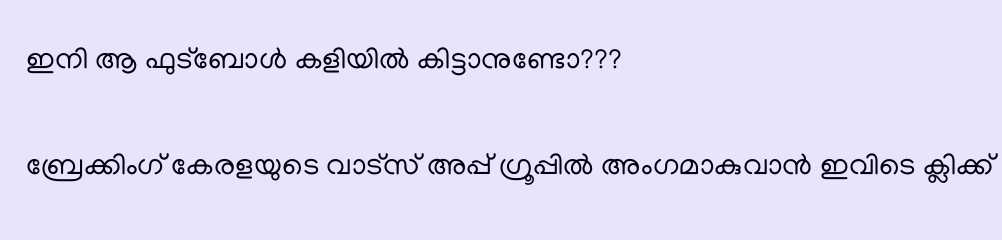ഇനി ആ ഫുട്‌ബോള്‍ കളിയില്‍ കിട്ടാനുണ്ടോ???

ബ്രേക്കിംഗ് കേരളയുടെ വാട്സ് അപ്പ് ഗ്രൂപ്പിൽ അംഗമാകുവാൻ ഇവിടെ ക്ലിക്ക്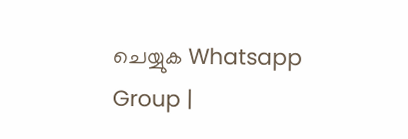ചെയ്യുക Whatsapp Group |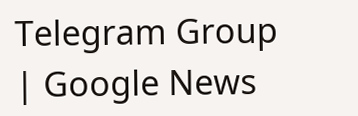Telegram Group | Google News